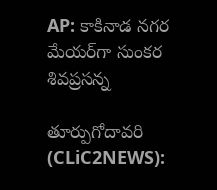AP: కాకినాడ న‌గ‌ర మేయ‌ర్‌గా సుంక‌ర శివ‌ప్ర‌స‌న్న

తూర్పుగోదావ‌రి (CLiC2NEWS):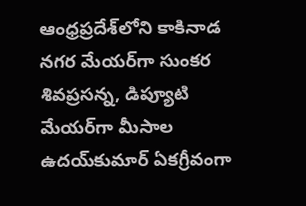ఆంధ్ర‌ప్ర‌దేశ్‌లోని కాకినాడ న‌గ‌ర మేయ‌ర్‌గా సుంక‌ర శివ‌ప్ర‌స‌న్న‌, డిప్యూటి మేయ‌ర్‌గా మీసాల ఉద‌య్‌కుమార్ ఏక‌గ్రీవంగా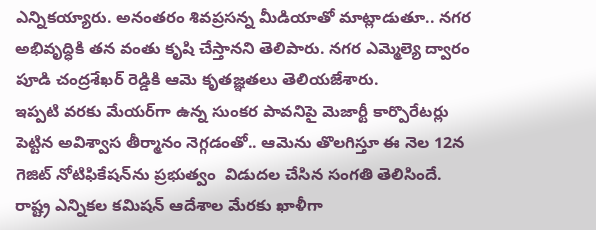ఎన్నిక‌య్యారు. అనంత‌రం శివ‌ప్ర‌స‌న్న మీడియాతో మాట్లాడుతూ.. న‌గ‌ర అభివృద్ధికి త‌న వంతు కృషి చేస్తాన‌ని తెలిపారు. న‌గ‌ర ఎమ్మెల్యె ద్వారం పూడి చంద్ర‌శేఖ‌ర్ రెడ్డికి ఆమె కృత‌జ్ఞ‌త‌లు తెలియ‌జేశారు.
ఇప్పటి వరకు మేయర్‌గా ఉన్న సుంకర పావనిపై మెజార్టీ కార్పొరేటర్లు పెట్టిన అవిశ్వాస తీర్మానం నెగ్గడంతో.. ఆమెను తొలగిస్తూ ఈ నెల 12న గెజిట్‌ నోటిఫికేషన్‌ను ప్ర‌భుత్వం ‌ విడుదల చేసిన సంగతి తెలిసిందే. రాష్ట్ర ఎన్నికల కమిషన్‌ ఆదేశాల మేరకు ఖాళీగా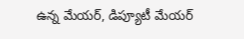ఉన్న మేయర్, డిప్యూటీ మేయర్‌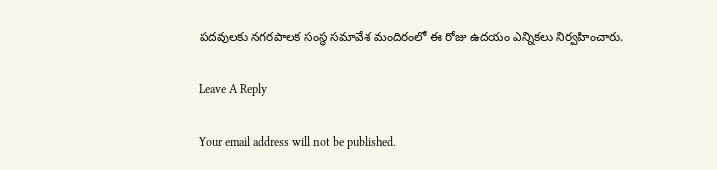పదవులకు నగరపాలక సంస్థ సమావేశ మందిరంలో ఈ రోజు ఉదయం ఎన్నికలు నిర్వహించారు.

Leave A Reply

Your email address will not be published.